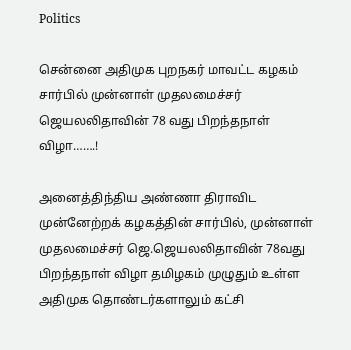Politics

சென்னை அதிமுக புறநகர் மாவட்ட கழகம் சார்பில் முன்னாள் முதலமைச்சர் ஜெயலலிதாவின் 78 வது பிறந்தநாள் விழா…….!

அனைத்திந்திய அண்ணா திராவிட முன்னேற்றக் கழகத்தின் சார்பில், முன்னாள் முதலமைச்சர் ஜெ.ஜெயலலிதாவின் 78வது பிறந்தநாள் விழா தமிழகம் முழுதும் உள்ள அதிமுக தொண்டர்களாலும் கட்சி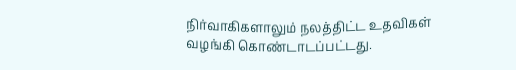நிர்வாகிகளாலும் நலத்திட்ட உதவிகள் வழங்கி கொண்டாடப்பட்டது.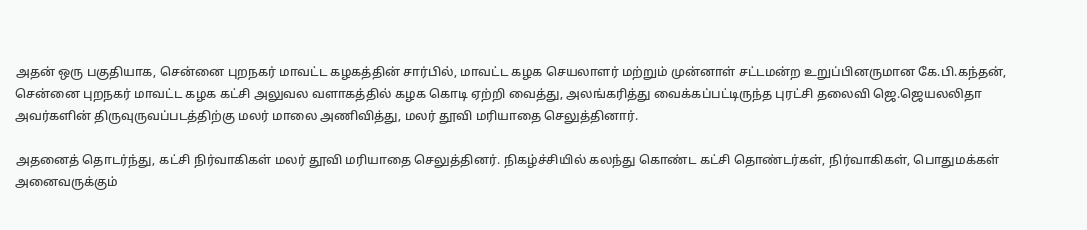அதன் ஒரு பகுதியாக, சென்னை புறநகர் மாவட்ட கழகத்தின் சார்பில், மாவட்ட கழக செயலாளர் மற்றும் முன்னாள் சட்டமன்ற உறுப்பினருமான கே.பி.கந்தன், சென்னை புறநகர் மாவட்ட கழக கட்சி அலுவல வளாகத்தில் கழக கொடி ஏற்றி வைத்து, அலங்கரித்து வைக்கப்பட்டிருந்த புரட்சி தலைவி ஜெ.ஜெயலலிதா அவர்களின் திருவுருவப்படத்திற்கு மலர் மாலை அணிவித்து, மலர் தூவி மரியாதை செலுத்தினார்.

அதனைத் தொடர்ந்து, கட்சி நிர்வாகிகள் மலர் தூவி மரியாதை செலுத்தினர். நிகழ்ச்சியில் கலந்து கொண்ட கட்சி தொண்டர்கள், நிர்வாகிகள், பொதுமக்கள் அனைவருக்கும்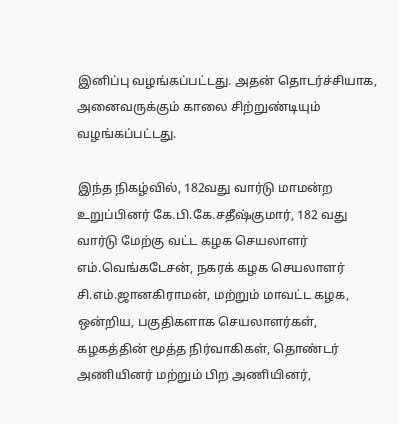இனிப்பு வழங்கப்பட்டது. அதன் தொடர்ச்சியாக, அனைவருக்கும் காலை சிற்றுண்டியும்  வழங்கப்பட்டது.

இந்த நிகழ்வில், 182வது வார்டு மாமன்ற உறுப்பினர் கே.பி.கே.சதீஷ்குமார், 182 வது வார்டு மேற்கு வட்ட கழக செயலாளர் எம்.வெங்கடேசன், நகரக் கழக செயலாளர் சி.எம்.ஜானகிராமன், மற்றும் மாவட்ட கழக, ஒன்றிய, பகுதிகளாக செயலாளர்கள்,  கழகத்தின் மூத்த நிர்வாகிகள், தொண்டர் அணியினர் மற்றும் பிற அணியினர்,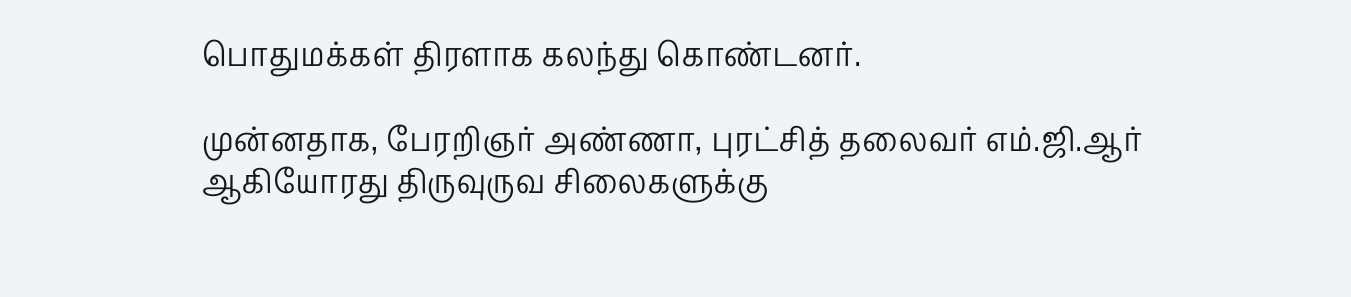பொதுமக்கள் திரளாக கலந்து கொண்டனர்.

முன்னதாக, பேரறிஞர் அண்ணா, புரட்சித் தலைவர் எம்.ஜி.ஆர் ஆகியோரது திருவுருவ சிலைகளுக்கு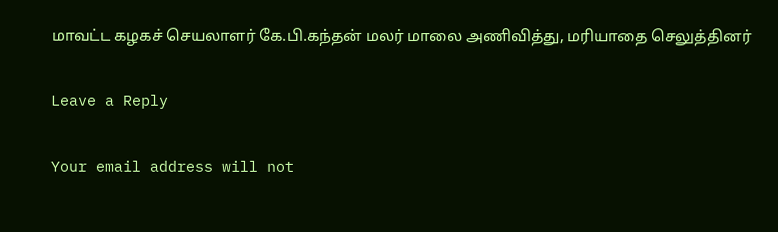மாவட்ட கழகச் செயலாளர் கே.பி.கந்தன் மலர் மாலை அணிவித்து, மரியாதை செலுத்தினர்

Leave a Reply

Your email address will not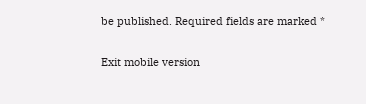be published. Required fields are marked *

Exit mobile version